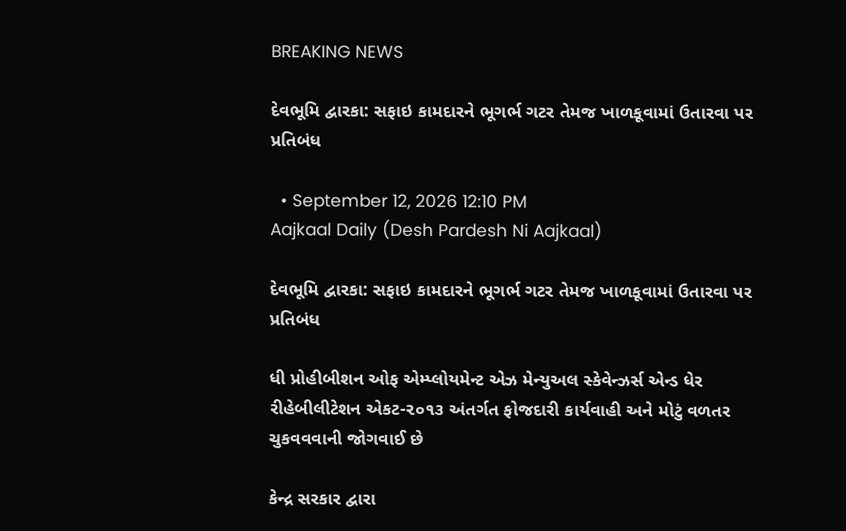BREAKING NEWS

દેવભૂમિ દ્વારકા: સફાઇ કામદારને ભૂગર્ભ ગટર તેમજ ખાળકૂવામાં ઉતારવા પર પ્રતિબંધ

  • September 12, 2026 12:10 PM
Aajkaal Daily (Desh Pardesh Ni Aajkaal)

દેવભૂમિ દ્વારકા: સફાઇ કામદારને ભૂગર્ભ ગટર તેમજ ખાળકૂવામાં ઉતારવા પર પ્રતિબંધ

ધી પ્રોહીબીશન ઓફ એમ્પ્લોયમેન્ટ એઝ મેન્યુઅલ સ્કેવેન્ઝર્સ એન્ડ ધેર રીહેબીલીટેશન એકટ-૨૦૧૩ અંતર્ગત ફોજદારી કાર્યવાહી અને મોટું વળતર ચુકવવવાની જોગવાઈ છે

કેન્દ્ર સરકાર દ્વારા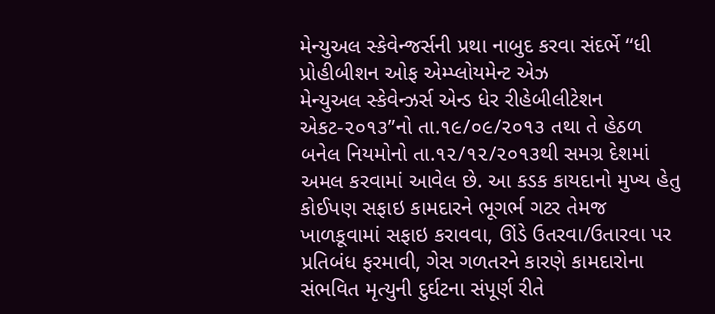મેન્યુઅલ સ્કેવેન્જર્સની પ્રથા નાબુદ કરવા સંદર્ભે ‘‘ધી પ્રોહીબીશન ઓફ એમ્પ્લોયમેન્ટ એઝ
મેન્યુઅલ સ્કેવેન્ઝર્સ એન્ડ ધેર રીહેબીલીટેશન એકટ-૨૦૧૩”નો તા.૧૯/૦૯/૨૦૧૩ તથા તે હેઠળ બનેલ નિયમોનો તા.૧૨/૧૨/૨૦૧૩થી સમગ્ર દેશમાં અમલ કરવામાં આવેલ છે. આ કડક કાયદાનો મુખ્ય હેતુ કોઈપણ સફાઇ કામદારને ભૂગર્ભ ગટર તેમજ ખાળકૂવામાં સફાઇ કરાવવા, ઊંડે ઉતરવા/ઉતારવા પર પ્રતિબંધ ફરમાવી, ગેસ ગળતરને કારણે કામદારોના સંભવિત મૃત્યુની દુર્ઘટના સંપૂર્ણ રીતે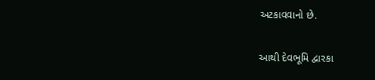અટકાવવાનો છે.

આથી દેવભૂમિ દ્વારકા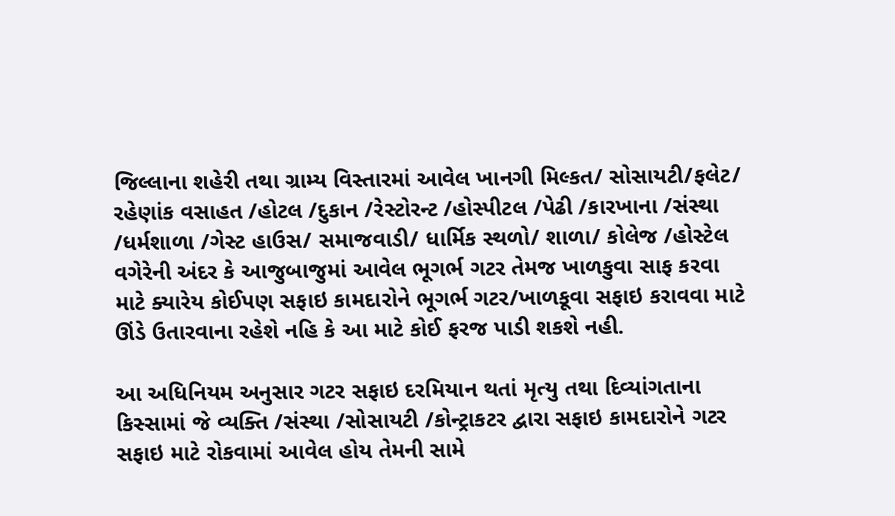જિલ્લાના શહેરી તથા ગ્રામ્ય વિસ્તારમાં આવેલ ખાનગી મિલ્કત/ સોસાયટી/ફલેટ/ રહેણાંક વસાહત /હોટલ /દુકાન /રેસ્ટોરન્ટ /હોસ્પીટલ /પેઢી /કારખાના /સંસ્થા /ધર્મશાળા /ગેસ્ટ હાઉસ/ સમાજવાડી/ ધાર્મિક સ્થળો/ શાળા/ કોલેજ /હોસ્ટેલ વગેરેની અંદર કે આજુબાજુમાં આવેલ ભૂગર્ભ ગટર તેમજ ખાળકુવા સાફ કરવા માટે ક્યારેય કોઈપણ સફાઇ કામદારોને ભૂગર્ભ ગટર/ખાળકૂવા સફાઇ કરાવવા માટે ઊંડે ઉતારવાના રહેશે નહિ કે આ માટે કોઈ ફરજ પાડી શકશે નહી.

આ અધિનિયમ અનુસાર ગટર સફાઇ દરમિયાન થતાં મૃત્યુ તથા દિવ્યાંગતાના કિસ્સામાં જે વ્યક્તિ /સંસ્થા /સોસાયટી /કોન્ટ્રાકટર દ્વારા સફાઇ કામદારોને ગટર સફાઇ માટે રોકવામાં આવેલ હોય તેમની સામે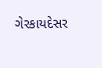ગેરકાયદેસર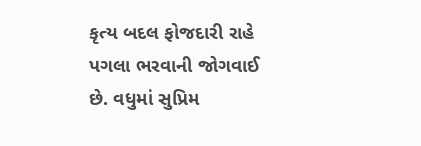કૃત્ય બદલ ફોજદારી રાહે પગલા ભરવાની જોગવાઈ છે. વધુમાં સુપ્રિમ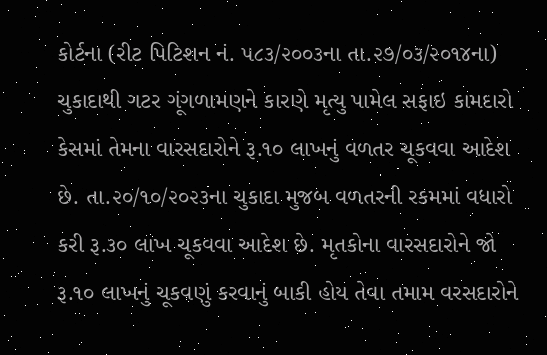કોર્ટના (રીટ પિટિશન નં. ૫૮૩/૨૦૦૩ના તા.૨૭/૦૩/૨૦૧૪ના) ચુકાદાથી ગટર ગૂંગળામણને કારણે મૃત્યુ પામેલ સફાઇ કામદારો કેસમાં તેમના વારસદારોને રૂ.૧૦ લાખનું વળતર ચૂકવવા આદેશ છે. તા.૨૦/૧૦/૨૦૨૩ના ચુકાદા મુજબ વળતરની રકમમાં વધારો કરી રૂ.૩૦ લાખ ચૂકવવા આદેશ છે. મૃતકોના વારસદારોને જો રૂ.૧૦ લાખનું ચૂકવણું કરવાનું બાકી હોય તેવા તમામ વરસદારોને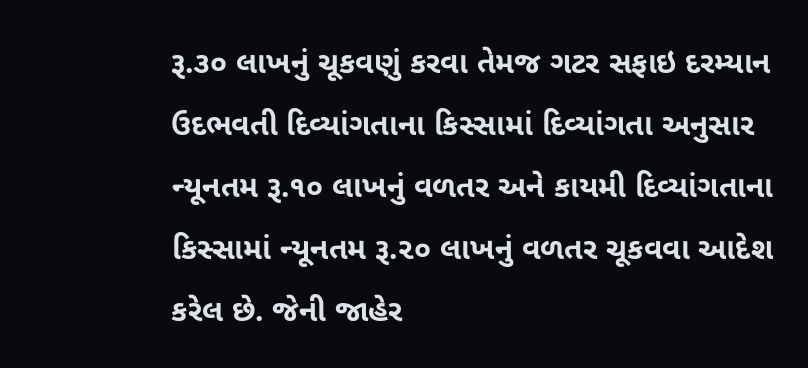રૂ.૩૦ લાખનું ચૂકવણું કરવા તેમજ ગટર સફાઇ દરમ્યાન ઉદભવતી દિવ્યાંગતાના કિસ્સામાં દિવ્યાંગતા અનુસાર ન્યૂનતમ રૂ.૧૦ લાખનું વળતર અને કાયમી દિવ્યાંગતાના કિસ્સામાં ન્યૂનતમ રૂ.૨૦ લાખનું વળતર ચૂકવવા આદેશ કરેલ છે. જેની જાહેર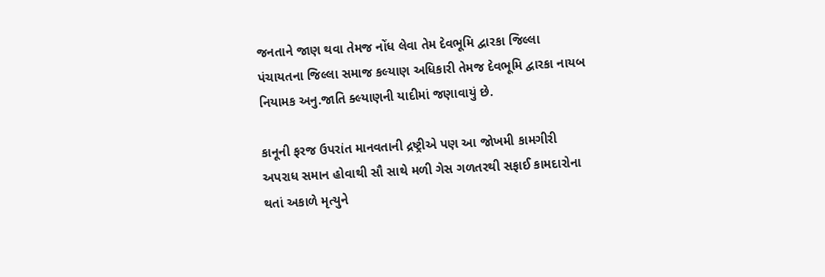જનતાને જાણ થવા તેમજ નોંધ લેવા તેમ દેવભૂમિ દ્વારકા જિલ્લા પંચાયતના જિલ્લા સમાજ કલ્યાણ અધિકારી તેમજ દેવભૂમિ દ્વારકા નાયબ નિયામક અનુ.જાતિ ક્લ્યાણની યાદીમાં જણાવાયું છે.

કાનૂની ફરજ ઉપરાંત માનવતાની દ્રષ્ટ્રીએ પણ આ જોખમી કામગીરી અપરાધ સમાન હોવાથી સૌ સાથે મળી ગેસ ગળતરથી સફાઈ કામદારોના થતાં અકાળે મૃત્યુને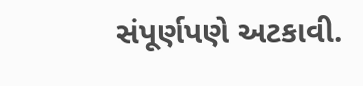સંપૂર્ણપણે અટકાવી.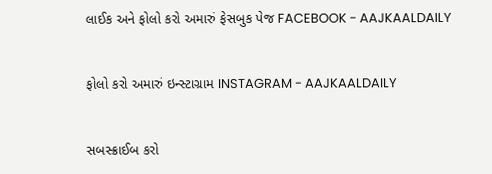લાઈક અને ફોલો કરો અમારું ફેસબુક પેજ FACEBOOK - AAJKAALDAILY


ફોલો કરો અમારું ઇન્સ્ટાગ્રામ INSTAGRAM - AAJKAALDAILY


સબસ્ક્રાઈબ કરો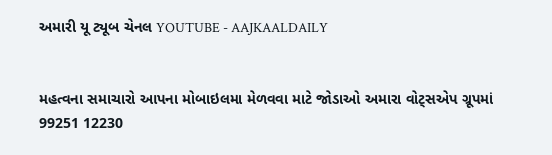અમારી યૂ ટ્યૂબ ચેનલ YOUTUBE - AAJKAALDAILY


મહત્વના સમાચારો આપના મોબાઇલમા મેળવવા માટે જોડાઓ અમારા વોટ્સએપ ગ્રૂપમાં  99251 12230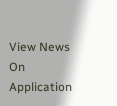View News On Application